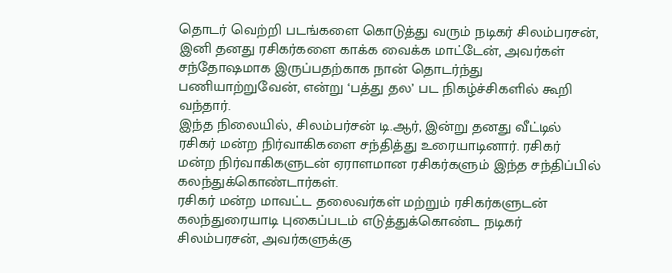தொடர் வெற்றி படங்களை கொடுத்து வரும் நடிகர் சிலம்பரசன், இனி தனது ரசிகர்களை காக்க வைக்க மாட்டேன், அவர்கள் சந்தோஷமாக இருப்பதற்காக நான் தொடர்ந்து பணியாற்றுவேன், என்று ‘பத்து தல’ பட நிகழ்ச்சிகளில் கூறி வந்தார்.
இந்த நிலையில், சிலம்பர்சன் டி.ஆர், இன்று தனது வீட்டில் ரசிகர் மன்ற நிர்வாகிகளை சந்தித்து உரையாடினார். ரசிகர் மன்ற நிர்வாகிகளுடன் ஏராளமான ரசிகர்களும் இந்த சந்திப்பில் கலந்துக்கொண்டார்கள்.
ரசிகர் மன்ற மாவட்ட தலைவர்கள் மற்றும் ரசிகர்களுடன் கலந்துரையாடி புகைப்படம் எடுத்துக்கொண்ட நடிகர் சிலம்பரசன், அவர்களுக்கு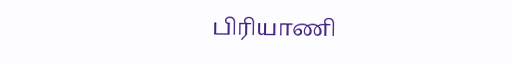பிரியாணி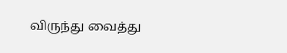விருந்து வைத்து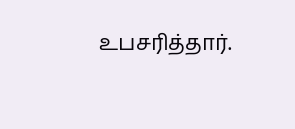உபசரித்தார்.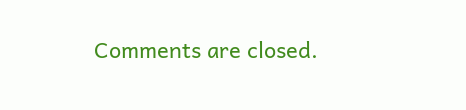Comments are closed.